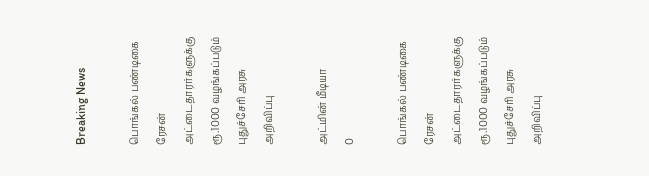Breaking News

பொங்கல் பண்டிகை ரேசன் அட்டைதாரர்களுக்கு ரூ.1000 வழங்கப்படும் புதுச்சேரி அரசு அறிவிப்பு

அட்மின் மீடியா
0

பொங்கல் பண்டிகை ரேசன் அட்டைதாரர்களுக்கு ரூ.1000 வழங்கப்படும் புதுச்சேரி அரசு அறிவிப்பு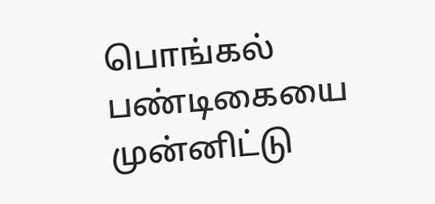பொங்கல் பண்டிகையை முன்னிட்டு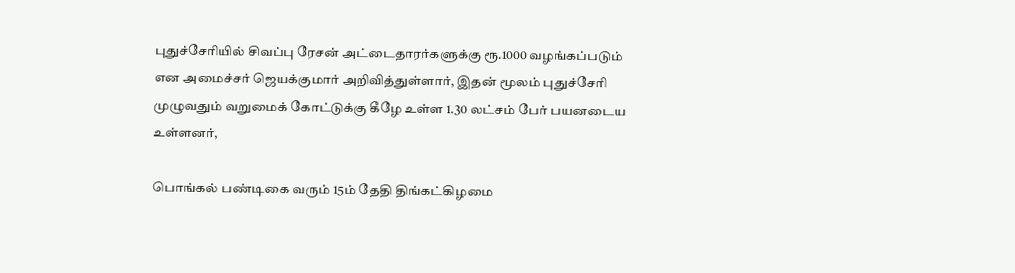புதுச்சேரியில் சிவப்பு ரேசன் அட்டைதாரர்களுக்கு ரூ.1000 வழங்கப்படும் என அமைச்சர் ஜெயக்குமார் அறிவித்துள்ளார், இதன் மூலம் புதுச்சேரி முழுவதும் வறுமைக் கோட்டுக்கு கீழே உள்ள 1.30 லட்சம் பேர் பயனடைய உள்ளனர்,

பொங்கல் பண்டிகை வரும் 15ம் தேதி திங்கட்கிழமை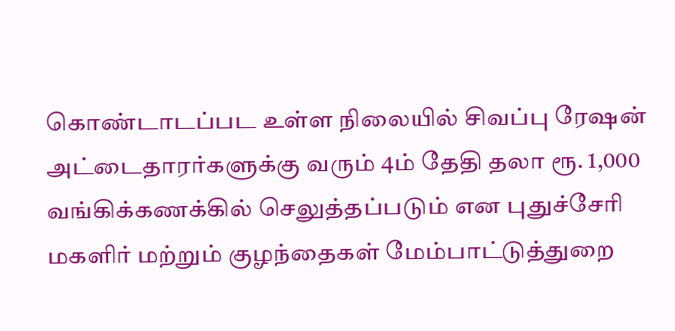கொண்டாடப்பட உள்ள நிலையில் சிவப்பு ரேஷன் அட்டைதாரர்களுக்கு வரும் 4ம் தேதி தலா ரூ. 1,000 வங்கிக்கணக்கில் செலுத்தப்படும் என புதுச்சேரி மகளிர் மற்றும் குழந்தைகள் மேம்பாட்டுத்துறை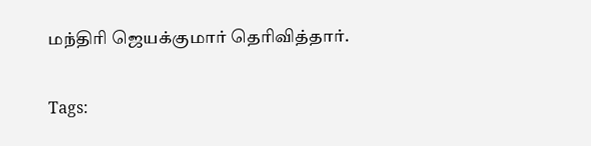மந்திரி ஜெயக்குமார் தெரிவித்தார்.

Tags: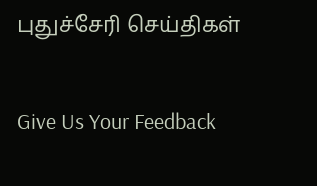புதுச்சேரி செய்திகள்

Give Us Your Feedback